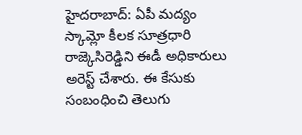హైదరాబాద్: ఏపీ మద్యం స్కామ్లో కీలక సూత్రధారి రాజ్కెసిరెడ్డిని ఈడీ అధికారులు అరెస్ట్ చేశారు. ఈ కేసుకు సంబంధించి తెలుగు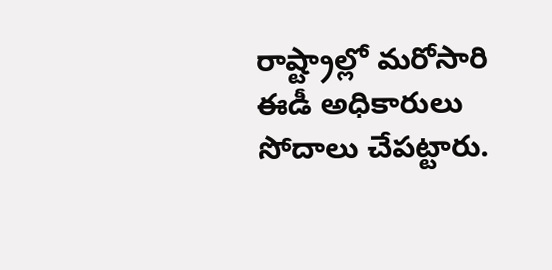రాష్ట్రాల్లో మరోసారి ఈడీ అధికారులు సోదాలు చేపట్టారు.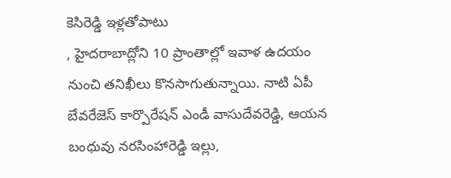కెసిరెడ్డి ఇళ్లతోపాటు
, హైదరాబాద్లోని 10 ప్రాంతాల్లో ఇవాళ ఉదయం నుంచి తనిఖీలు కొనసాగుతున్నాయి. నాటి ఏపీ బేవరేజెస్ కార్పొరేషన్ ఎండీ వాసుదేవరెడ్డి, ఆయన బంధువు నరసింహారెడ్డి ఇల్లు,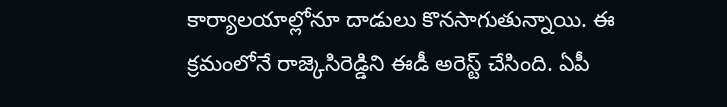కార్యాలయాల్లోనూ దాడులు కొనసాగుతున్నాయి. ఈ క్రమంలోనే రాజ్కెసిరెడ్డిని ఈడీ అరెస్ట్ చేసింది. ఏపీ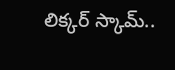లిక్కర్ స్కామ్..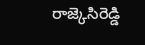రాజ్కెసిరెడ్డి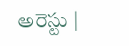అరెస్టు |